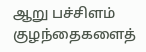ஆறு பச்சிளம் குழந்தைகளைத்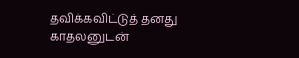தவிக்கவிட்டுத் தனது காதலனுடன்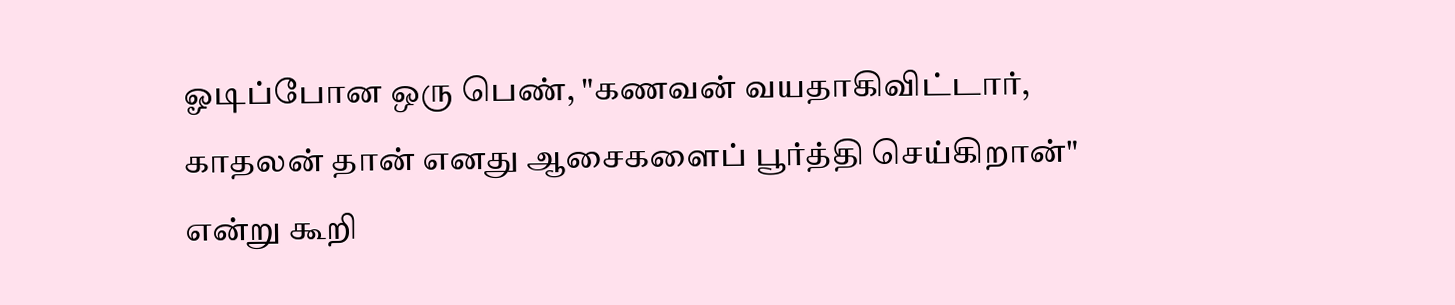ஓடிப்போன ஒரு பெண், "கணவன் வயதாகிவிட்டார், காதலன் தான் எனது ஆசைகளைப் பூர்த்தி செய்கிறான்" என்று கூறி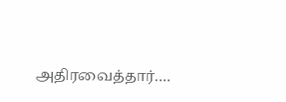அதிரவைத்தார்.…